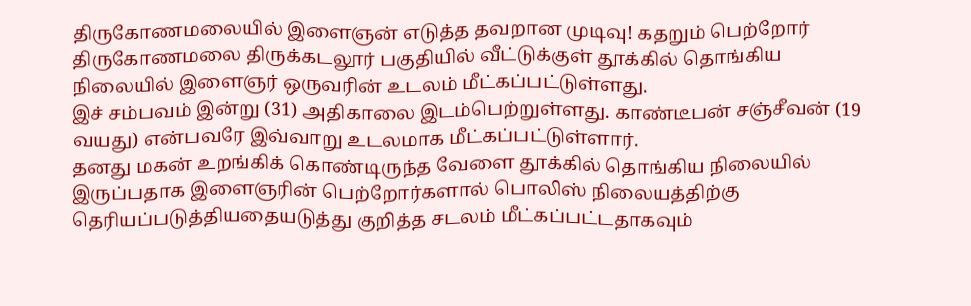திருகோணமலையில் இளைஞன் எடுத்த தவறான முடிவு! கதறும் பெற்றோர்
திருகோணமலை திருக்கடலூர் பகுதியில் வீட்டுக்குள் தூக்கில் தொங்கிய நிலையில் இளைஞர் ஒருவரின் உடலம் மீட்கப்பட்டுள்ளது.
இச் சம்பவம் இன்று (31) அதிகாலை இடம்பெற்றுள்ளது. காண்டீபன் சஞ்சீவன் (19 வயது) என்பவரே இவ்வாறு உடலமாக மீட்கப்பட்டுள்ளார்.
தனது மகன் உறங்கிக் கொண்டிருந்த வேளை தூக்கில் தொங்கிய நிலையில் இருப்பதாக இளைஞரின் பெற்றோர்களால் பொலிஸ் நிலையத்திற்கு தெரியப்படுத்தியதையடுத்து குறித்த சடலம் மீட்கப்பட்டதாகவும்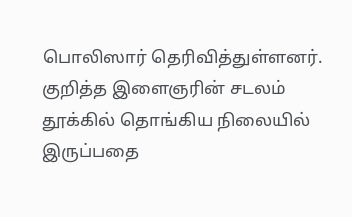பொலிஸார் தெரிவித்துள்ளனர்.
குறித்த இளைஞரின் சடலம் தூக்கில் தொங்கிய நிலையில் இருப்பதை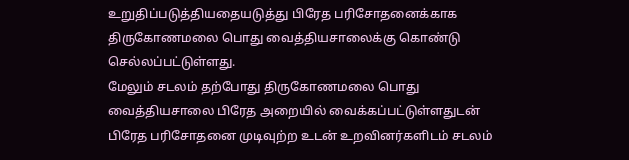உறுதிப்படுத்தியதையடுத்து பிரேத பரிசோதனைக்காக திருகோணமலை பொது வைத்தியசாலைக்கு கொண்டு செல்லப்பட்டுள்ளது.
மேலும் சடலம் தற்போது திருகோணமலை பொது வைத்தியசாலை பிரேத அறையில் வைக்கப்பட்டுள்ளதுடன் பிரேத பரிசோதனை முடிவுற்ற உடன் உறவினர்களிடம் சடலம்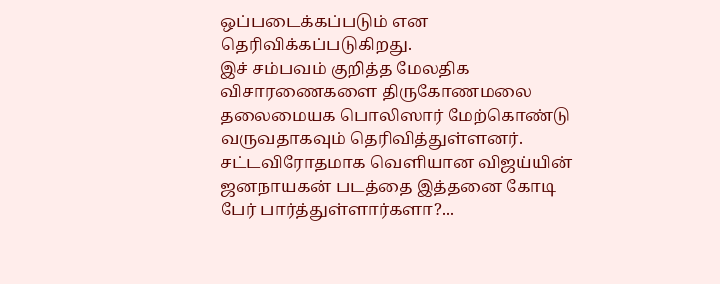ஒப்படைக்கப்படும் என தெரிவிக்கப்படுகிறது.
இச் சம்பவம் குறித்த மேலதிக விசாரணைகளை திருகோணமலை தலைமையக பொலிஸார் மேற்கொண்டு வருவதாகவும் தெரிவித்துள்ளனர்.
சட்டவிரோதமாக வெளியான விஜய்யின் ஜனநாயகன் படத்தை இத்தனை கோடி பேர் பார்த்துள்ளார்களா?...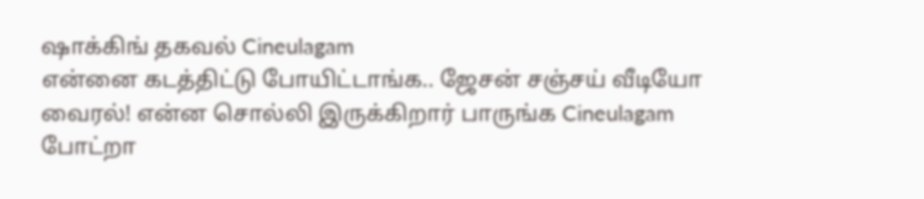ஷாக்கிங் தகவல் Cineulagam
என்னை கடத்திட்டு போயிட்டாங்க.. ஜேசன் சஞ்சய் வீடியோ வைரல்! என்ன சொல்லி இருக்கிறார் பாருங்க Cineulagam
போட்றா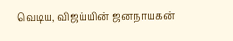வெடிய, விஜய்யின் ஜனநாயகன்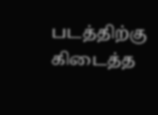படத்திற்கு கிடைத்த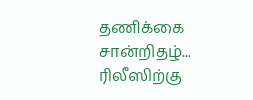தணிக்கை சான்றிதழ்... ரிலீஸிற்கு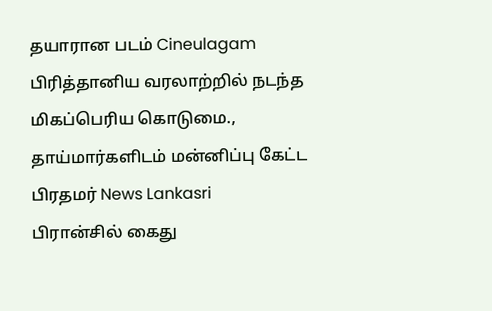தயாரான படம் Cineulagam
பிரித்தானிய வரலாற்றில் நடந்த மிகப்பெரிய கொடுமை., தாய்மார்களிடம் மன்னிப்பு கேட்ட பிரதமர் News Lankasri
பிரான்சில் கைது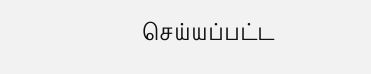செய்யப்பட்ட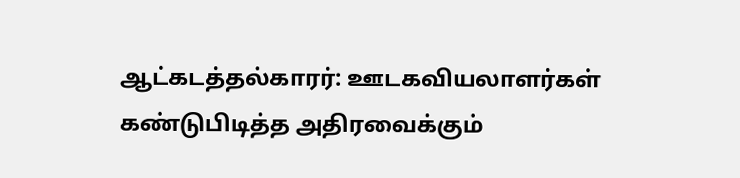ஆட்கடத்தல்காரர்: ஊடகவியலாளர்கள் கண்டுபிடித்த அதிரவைக்கும்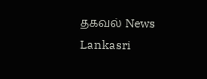தகவல் News Lankasri